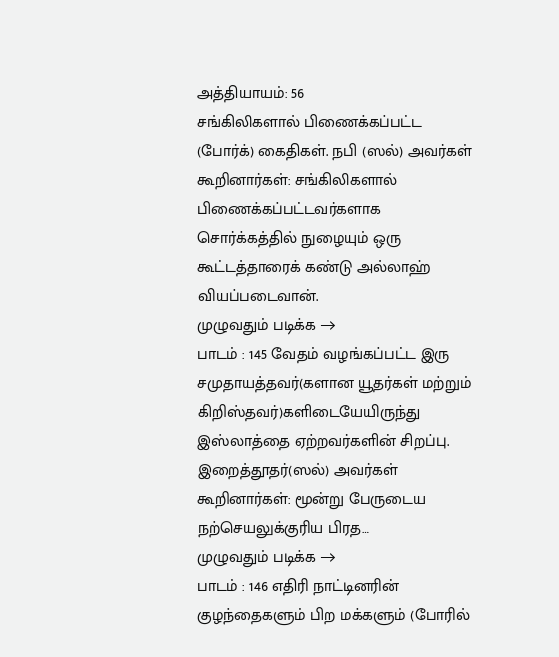அத்தியாயம்: 56
சங்கிலிகளால் பிணைக்கப்பட்ட (போர்க்) கைதிகள். நபி (ஸல்) அவர்கள் கூறினார்கள்: சங்கிலிகளால் பிணைக்கப்பட்டவர்களாக சொர்க்கத்தில் நுழையும் ஒரு கூட்டத்தாரைக் கண்டு அல்லாஹ் வியப்படைவான்.
முழுவதும் படிக்க →
பாடம் : 145 வேதம் வழங்கப்பட்ட இரு சமுதாயத்தவர்(களான யூதர்கள் மற்றும் கிறிஸ்தவர்)களிடையேயிருந்து இஸ்லாத்தை ஏற்றவர்களின் சிறப்பு. இறைத்தூதர்(ஸல்) அவர்கள் கூறினார்கள்: மூன்று பேருடைய நற்செயலுக்குரிய பிரத…
முழுவதும் படிக்க →
பாடம் : 146 எதிரி நாட்டினரின் குழந்தைகளும் பிற மக்களும் (போரில்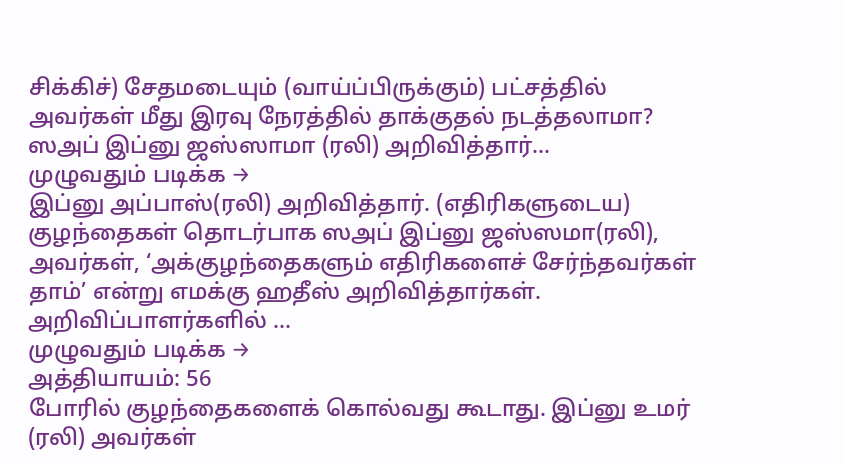சிக்கிச்) சேதமடையும் (வாய்ப்பிருக்கும்) பட்சத்தில் அவர்கள் மீது இரவு நேரத்தில் தாக்குதல் நடத்தலாமா? ஸஅப் இப்னு ஜஸ்ஸாமா (ரலி) அறிவித்தார்…
முழுவதும் படிக்க →
இப்னு அப்பாஸ்(ரலி) அறிவித்தார். (எதிரிகளுடைய) குழந்தைகள் தொடர்பாக ஸஅப் இப்னு ஜஸ்ஸமா(ரலி), அவர்கள், ‘அக்குழந்தைகளும் எதிரிகளைச் சேர்ந்தவர்கள் தாம்’ என்று எமக்கு ஹதீஸ் அறிவித்தார்கள். அறிவிப்பாளர்களில் …
முழுவதும் படிக்க →
அத்தியாயம்: 56
போரில் குழந்தைகளைக் கொல்வது கூடாது. இப்னு உமர் (ரலி) அவர்கள்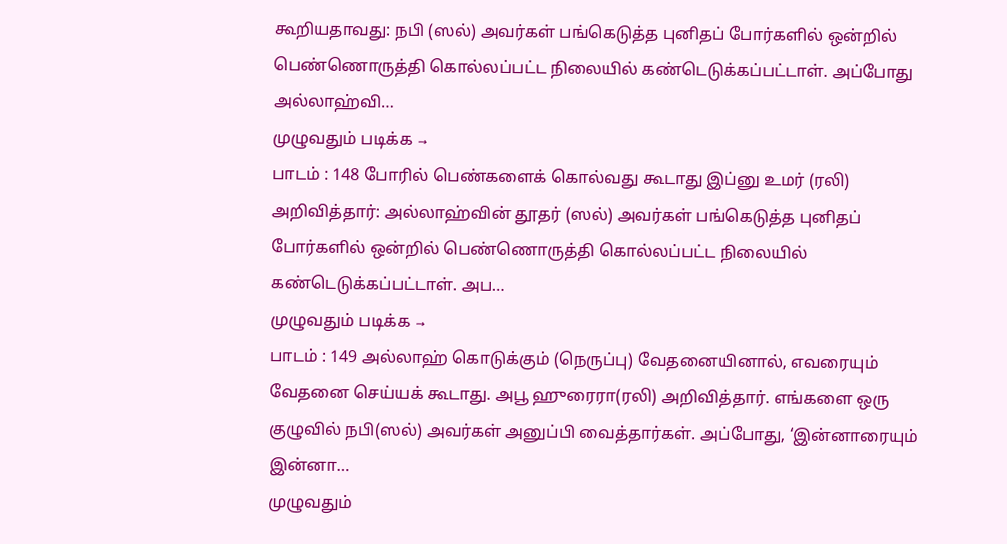கூறியதாவது: நபி (ஸல்) அவர்கள் பங்கெடுத்த புனிதப் போர்களில் ஒன்றில் பெண்ணொருத்தி கொல்லப்பட்ட நிலையில் கண்டெடுக்கப்பட்டாள். அப்போது அல்லாஹ்வி…
முழுவதும் படிக்க →
பாடம் : 148 போரில் பெண்களைக் கொல்வது கூடாது இப்னு உமர் (ரலி) அறிவித்தார்: அல்லாஹ்வின் தூதர் (ஸல்) அவர்கள் பங்கெடுத்த புனிதப் போர்களில் ஒன்றில் பெண்ணொருத்தி கொல்லப்பட்ட நிலையில் கண்டெடுக்கப்பட்டாள். அப…
முழுவதும் படிக்க →
பாடம் : 149 அல்லாஹ் கொடுக்கும் (நெருப்பு) வேதனையினால், எவரையும் வேதனை செய்யக் கூடாது. அபூ ஹுரைரா(ரலி) அறிவித்தார். எங்களை ஒரு குழுவில் நபி(ஸல்) அவர்கள் அனுப்பி வைத்தார்கள். அப்போது, ‘இன்னாரையும் இன்னா…
முழுவதும்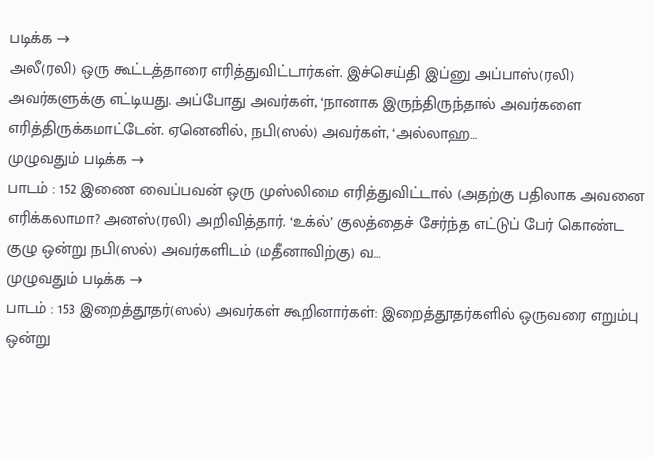படிக்க →
அலீ(ரலி) ஒரு கூட்டத்தாரை எரித்துவிட்டார்கள். இச்செய்தி இப்னு அப்பாஸ்(ரலி) அவர்களுக்கு எட்டியது. அப்போது அவர்கள், ‘நானாக இருந்திருந்தால் அவர்களை எரித்திருக்கமாட்டேன். ஏனெனில், நபி(ஸல்) அவர்கள், ‘அல்லாஹ…
முழுவதும் படிக்க →
பாடம் : 152 இணை வைப்பவன் ஒரு முஸ்லிமை எரித்துவிட்டால் (அதற்கு பதிலாக அவனை எரிக்கலாமா? அனஸ்(ரலி) அறிவித்தார். ‘உக்ல்’ குலத்தைச் சேர்ந்த எட்டுப் பேர் கொண்ட குழு ஒன்று நபி(ஸல்) அவர்களிடம் (மதீனாவிற்கு) வ…
முழுவதும் படிக்க →
பாடம் : 153 இறைத்தூதர்(ஸல்) அவர்கள் கூறினார்கள்: இறைத்தூதர்களில் ஒருவரை எறும்பு ஒன்று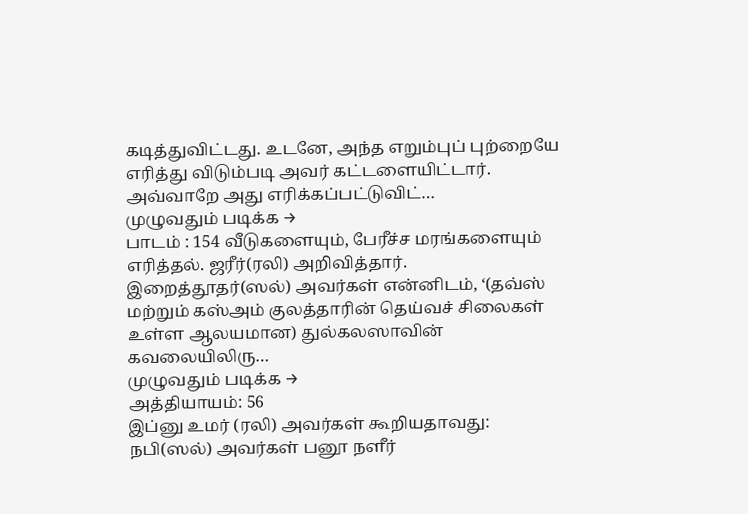கடித்துவிட்டது. உடனே, அந்த எறும்புப் புற்றையே எரித்து விடும்படி அவர் கட்டளையிட்டார். அவ்வாறே அது எரிக்கப்பட்டுவிட்…
முழுவதும் படிக்க →
பாடம் : 154 வீடுகளையும், பேரீச்ச மரங்களையும் எரித்தல். ஜரீர்(ரலி) அறிவித்தார். இறைத்தூதர்(ஸல்) அவர்கள் என்னிடம், ‘(தவ்ஸ் மற்றும் கஸ்அம் குலத்தாரின் தெய்வச் சிலைகள் உள்ள ஆலயமான) துல்கலஸாவின் கவலையிலிரு…
முழுவதும் படிக்க →
அத்தியாயம்: 56
இப்னு உமர் (ரலி) அவர்கள் கூறியதாவது: நபி(ஸல்) அவர்கள் பனூ நளீர்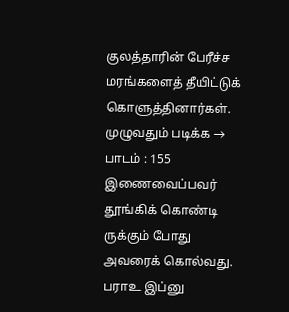குலத்தாரின் பேரீச்ச மரங்களைத் தீயிட்டுக் கொளுத்தினார்கள்.
முழுவதும் படிக்க →
பாடம் : 155 இணைவைப்பவர் தூங்கிக் கொண்டி ருக்கும் போது அவரைக் கொல்வது. பராஉ இப்னு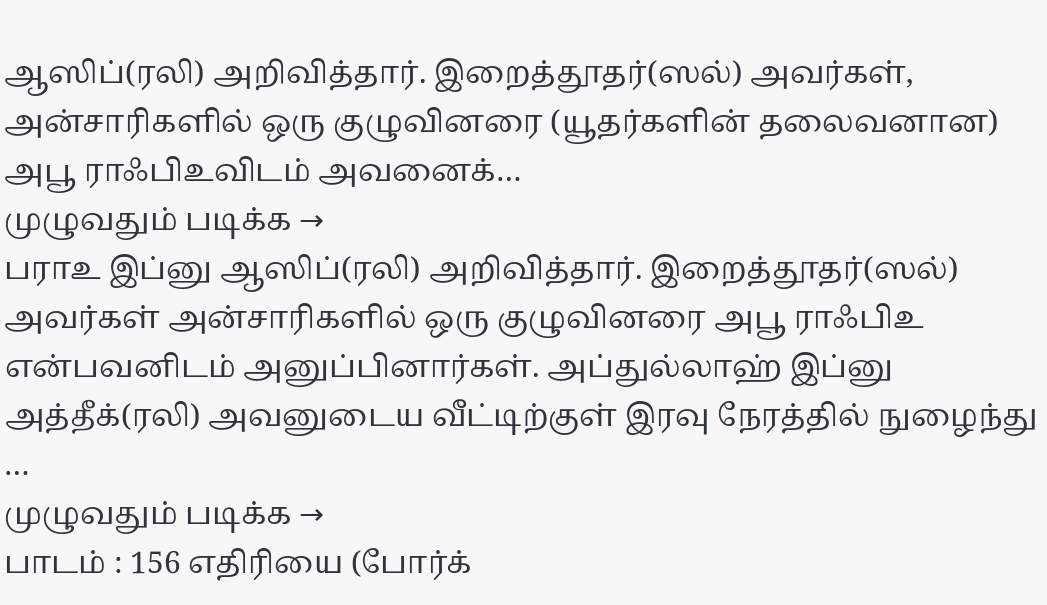ஆஸிப்(ரலி) அறிவித்தார். இறைத்தூதர்(ஸல்) அவர்கள், அன்சாரிகளில் ஒரு குழுவினரை (யூதர்களின் தலைவனான) அபூ ராஃபிஉவிடம் அவனைக்…
முழுவதும் படிக்க →
பராஉ இப்னு ஆஸிப்(ரலி) அறிவித்தார். இறைத்தூதர்(ஸல்) அவர்கள் அன்சாரிகளில் ஒரு குழுவினரை அபூ ராஃபிஉ என்பவனிடம் அனுப்பினார்கள். அப்துல்லாஹ் இப்னு அத்தீக்(ரலி) அவனுடைய வீட்டிற்குள் இரவு நேரத்தில் நுழைந்து …
முழுவதும் படிக்க →
பாடம் : 156 எதிரியை (போர்க்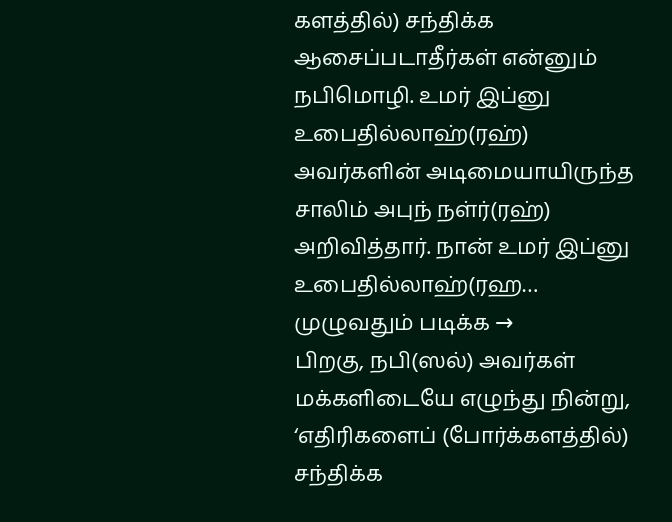களத்தில்) சந்திக்க ஆசைப்படாதீர்கள் என்னும் நபிமொழி. உமர் இப்னு உபைதில்லாஹ்(ரஹ்) அவர்களின் அடிமையாயிருந்த சாலிம் அபுந் நள்ர்(ரஹ்) அறிவித்தார். நான் உமர் இப்னு உபைதில்லாஹ்(ரஹ…
முழுவதும் படிக்க →
பிறகு, நபி(ஸல்) அவர்கள் மக்களிடையே எழுந்து நின்று, ‘எதிரிகளைப் (போர்க்களத்தில்) சந்திக்க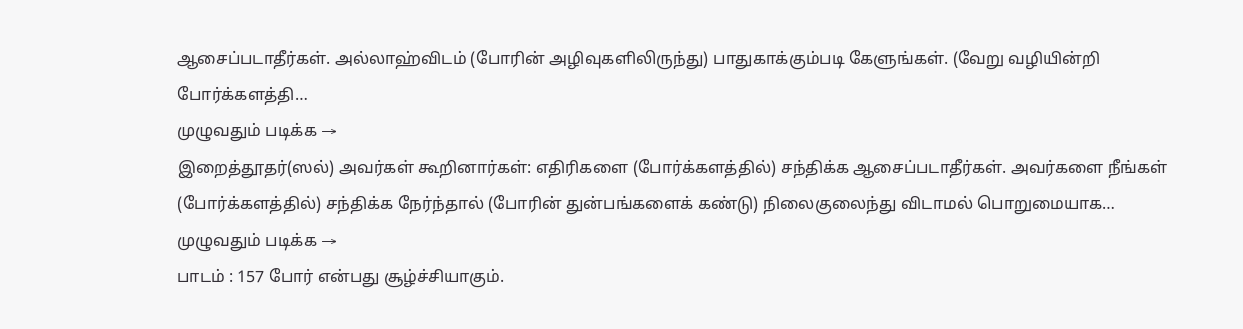ஆசைப்படாதீர்கள். அல்லாஹ்விடம் (போரின் அழிவுகளிலிருந்து) பாதுகாக்கும்படி கேளுங்கள். (வேறு வழியின்றி போர்க்களத்தி…
முழுவதும் படிக்க →
இறைத்தூதர்(ஸல்) அவர்கள் கூறினார்கள்: எதிரிகளை (போர்க்களத்தில்) சந்திக்க ஆசைப்படாதீர்கள். அவர்களை நீங்கள் (போர்க்களத்தில்) சந்திக்க நேர்ந்தால் (போரின் துன்பங்களைக் கண்டு) நிலைகுலைந்து விடாமல் பொறுமையாக…
முழுவதும் படிக்க →
பாடம் : 157 போர் என்பது சூழ்ச்சியாகும்.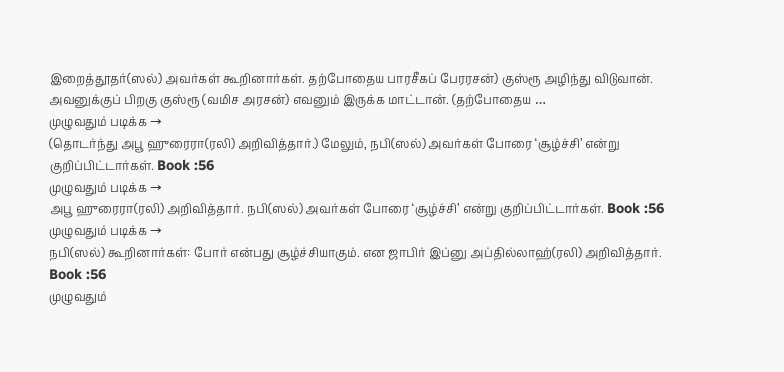இறைத்தூதர்(ஸல்) அவர்கள் கூறினார்கள். தற்போதைய பாரசீகப் பேரரசன்) குஸ்ரூ அழிந்து விடுவான். அவனுக்குப் பிறகு குஸ்ரூ (வமிச அரசன்) எவனும் இருக்க மாட்டான். (தற்போதைய …
முழுவதும் படிக்க →
(தொடர்ந்து அபூ ஹுரைரா(ரலி) அறிவித்தார்.) மேலும், நபி(ஸல்) அவர்கள் போரை ‘சூழ்ச்சி’ என்று குறிப்பிட்டார்கள். Book :56
முழுவதும் படிக்க →
அபூ ஹுரைரா(ரலி) அறிவித்தார். நபி(ஸல்) அவர்கள் போரை ‘சூழ்ச்சி’ என்று குறிப்பிட்டார்கள். Book :56
முழுவதும் படிக்க →
நபி(ஸல்) கூறினார்கள்: போர் என்பது சூழ்ச்சியாகும். என ஜாபிர் இப்னு அப்தில்லாஹ்(ரலி) அறிவித்தார். Book :56
முழுவதும்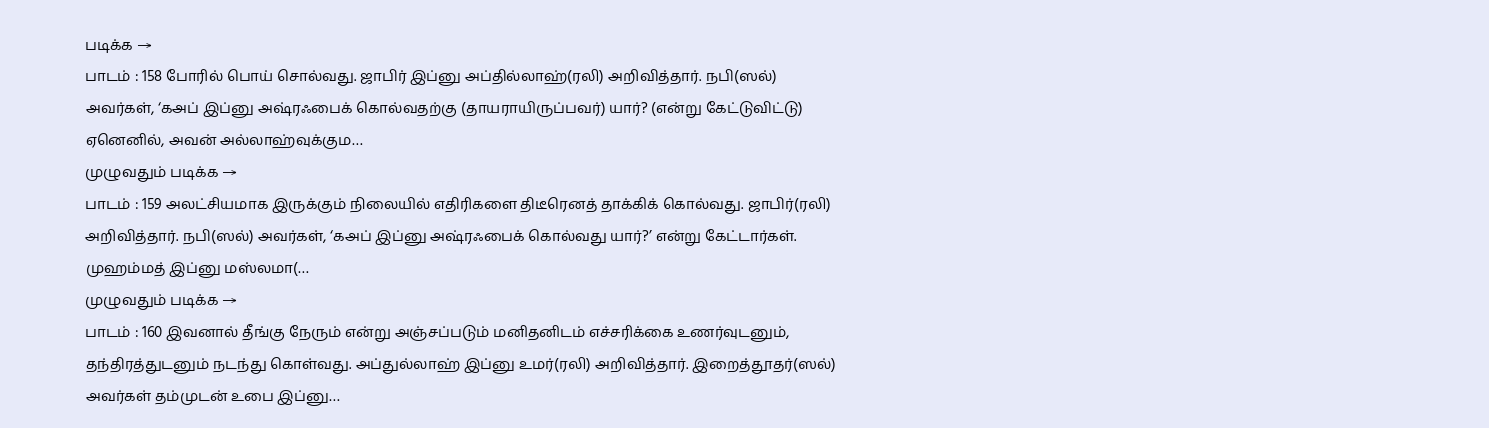படிக்க →
பாடம் : 158 போரில் பொய் சொல்வது. ஜாபிர் இப்னு அப்தில்லாஹ்(ரலி) அறிவித்தார். நபி(ஸல்) அவர்கள், ‘கஅப் இப்னு அஷ்ரஃபைக் கொல்வதற்கு (தாயராயிருப்பவர்) யார்? (என்று கேட்டுவிட்டு) ஏனெனில், அவன் அல்லாஹ்வுக்கும…
முழுவதும் படிக்க →
பாடம் : 159 அலட்சியமாக இருக்கும் நிலையில் எதிரிகளை திடீரெனத் தாக்கிக் கொல்வது. ஜாபிர்(ரலி) அறிவித்தார். நபி(ஸல்) அவர்கள், ‘கஅப் இப்னு அஷ்ரஃபைக் கொல்வது யார்?’ என்று கேட்டார்கள். முஹம்மத் இப்னு மஸ்லமா(…
முழுவதும் படிக்க →
பாடம் : 160 இவனால் தீங்கு நேரும் என்று அஞ்சப்படும் மனிதனிடம் எச்சரிக்கை உணர்வுடனும், தந்திரத்துடனும் நடந்து கொள்வது. அப்துல்லாஹ் இப்னு உமர்(ரலி) அறிவித்தார். இறைத்தூதர்(ஸல்) அவர்கள் தம்முடன் உபை இப்னு…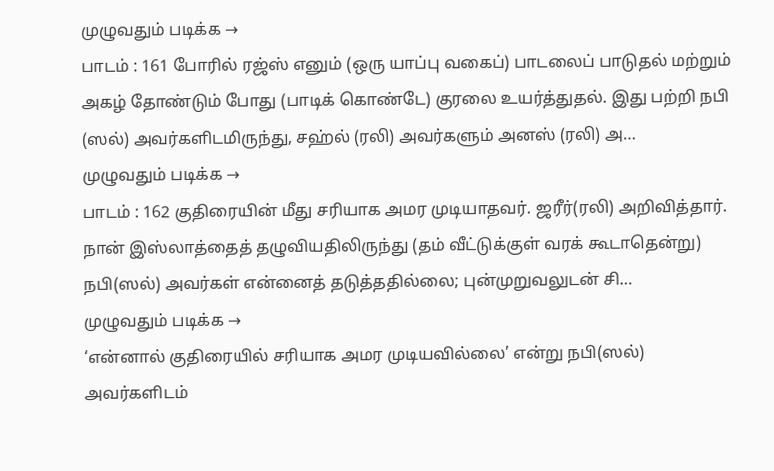முழுவதும் படிக்க →
பாடம் : 161 போரில் ரஜ்ஸ் எனும் (ஒரு யாப்பு வகைப்) பாடலைப் பாடுதல் மற்றும் அகழ் தோண்டும் போது (பாடிக் கொண்டே) குரலை உயர்த்துதல். இது பற்றி நபி (ஸல்) அவர்களிடமிருந்து, சஹ்ல் (ரலி) அவர்களும் அனஸ் (ரலி) அ…
முழுவதும் படிக்க →
பாடம் : 162 குதிரையின் மீது சரியாக அமர முடியாதவர். ஜரீர்(ரலி) அறிவித்தார். நான் இஸ்லாத்தைத் தழுவியதிலிருந்து (தம் வீட்டுக்குள் வரக் கூடாதென்று) நபி(ஸல்) அவர்கள் என்னைத் தடுத்ததில்லை; புன்முறுவலுடன் சி…
முழுவதும் படிக்க →
‘என்னால் குதிரையில் சரியாக அமர முடியவில்லை’ என்று நபி(ஸல்) அவர்களிடம்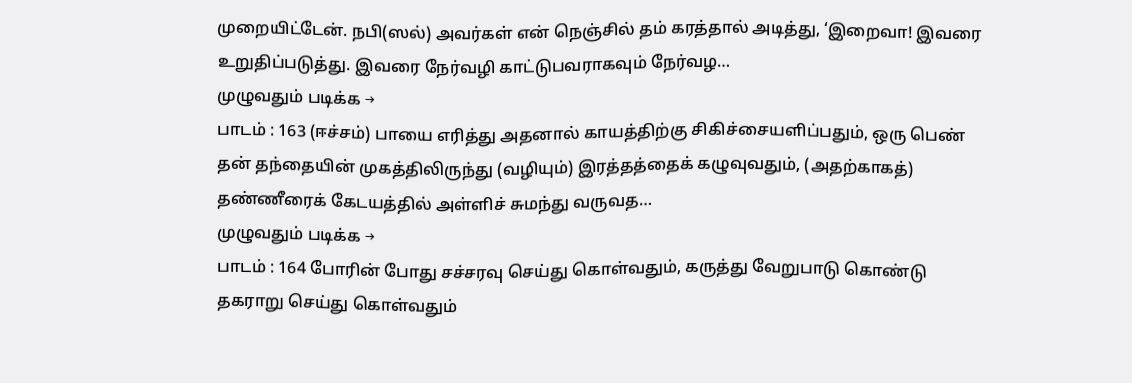முறையிட்டேன். நபி(ஸல்) அவர்கள் என் நெஞ்சில் தம் கரத்தால் அடித்து, ‘இறைவா! இவரை உறுதிப்படுத்து. இவரை நேர்வழி காட்டுபவராகவும் நேர்வழ…
முழுவதும் படிக்க →
பாடம் : 163 (ஈச்சம்) பாயை எரித்து அதனால் காயத்திற்கு சிகிச்சையளிப்பதும், ஒரு பெண் தன் தந்தையின் முகத்திலிருந்து (வழியும்) இரத்தத்தைக் கழுவுவதும், (அதற்காகத்) தண்ணீரைக் கேடயத்தில் அள்ளிச் சுமந்து வருவத…
முழுவதும் படிக்க →
பாடம் : 164 போரின் போது சச்சரவு செய்து கொள்வதும், கருத்து வேறுபாடு கொண்டு தகராறு செய்து கொள்வதும்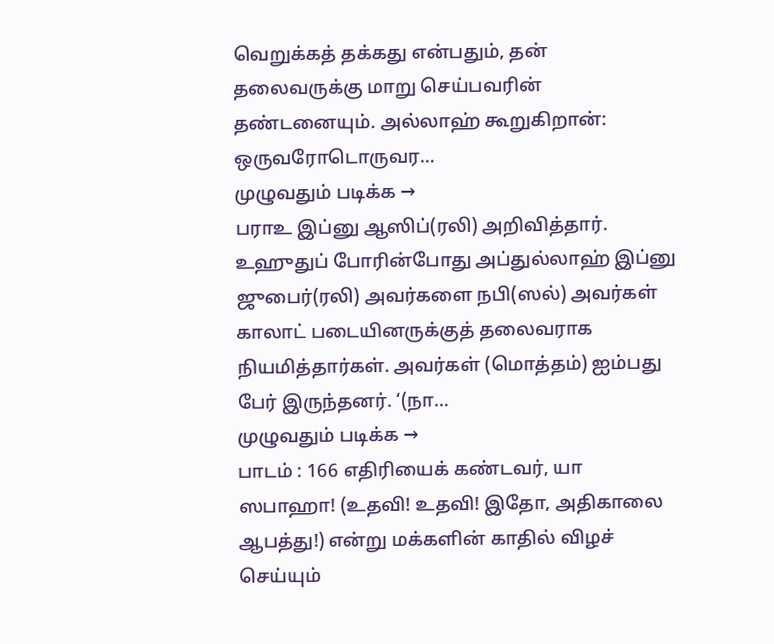வெறுக்கத் தக்கது என்பதும், தன் தலைவருக்கு மாறு செய்பவரின் தண்டனையும். அல்லாஹ் கூறுகிறான்: ஒருவரோடொருவர…
முழுவதும் படிக்க →
பராஉ இப்னு ஆஸிப்(ரலி) அறிவித்தார். உஹுதுப் போரின்போது அப்துல்லாஹ் இப்னு ஜுபைர்(ரலி) அவர்களை நபி(ஸல்) அவர்கள் காலாட் படையினருக்குத் தலைவராக நியமித்தார்கள். அவர்கள் (மொத்தம்) ஐம்பது பேர் இருந்தனர். ‘(நா…
முழுவதும் படிக்க →
பாடம் : 166 எதிரியைக் கண்டவர், யா ஸபாஹா! (உதவி! உதவி! இதோ, அதிகாலை ஆபத்து!) என்று மக்களின் காதில் விழச் செய்யும்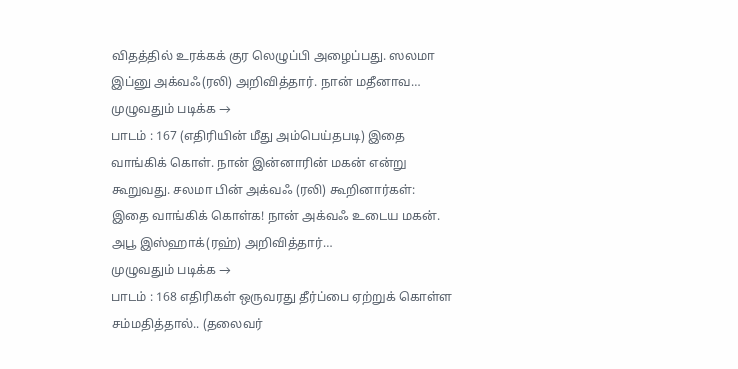விதத்தில் உரக்கக் குர லெழுப்பி அழைப்பது. ஸலமா இப்னு அக்வஃ(ரலி) அறிவித்தார். நான் மதீனாவ…
முழுவதும் படிக்க →
பாடம் : 167 (எதிரியின் மீது அம்பெய்தபடி) இதை வாங்கிக் கொள். நான் இன்னாரின் மகன் என்று கூறுவது. சலமா பின் அக்வஃ (ரலி) கூறினார்கள்: இதை வாங்கிக் கொள்க! நான் அக்வஃ உடைய மகன். அபூ இஸ்ஹாக்(ரஹ்) அறிவித்தார்…
முழுவதும் படிக்க →
பாடம் : 168 எதிரிகள் ஒருவரது தீர்ப்பை ஏற்றுக் கொள்ள சம்மதித்தால்.. (தலைவர்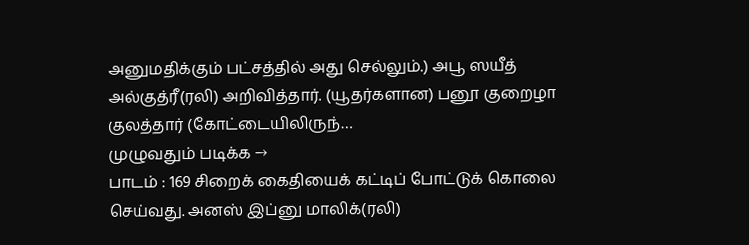அனுமதிக்கும் பட்சத்தில் அது செல்லும்.) அபூ ஸயீத் அல்குத்ரீ(ரலி) அறிவித்தார். (யூதர்களான) பனூ குறைழா குலத்தார் (கோட்டையிலிருந்…
முழுவதும் படிக்க →
பாடம் : 169 சிறைக் கைதியைக் கட்டிப் போட்டுக் கொலை செய்வது. அனஸ் இப்னு மாலிக்(ரலி)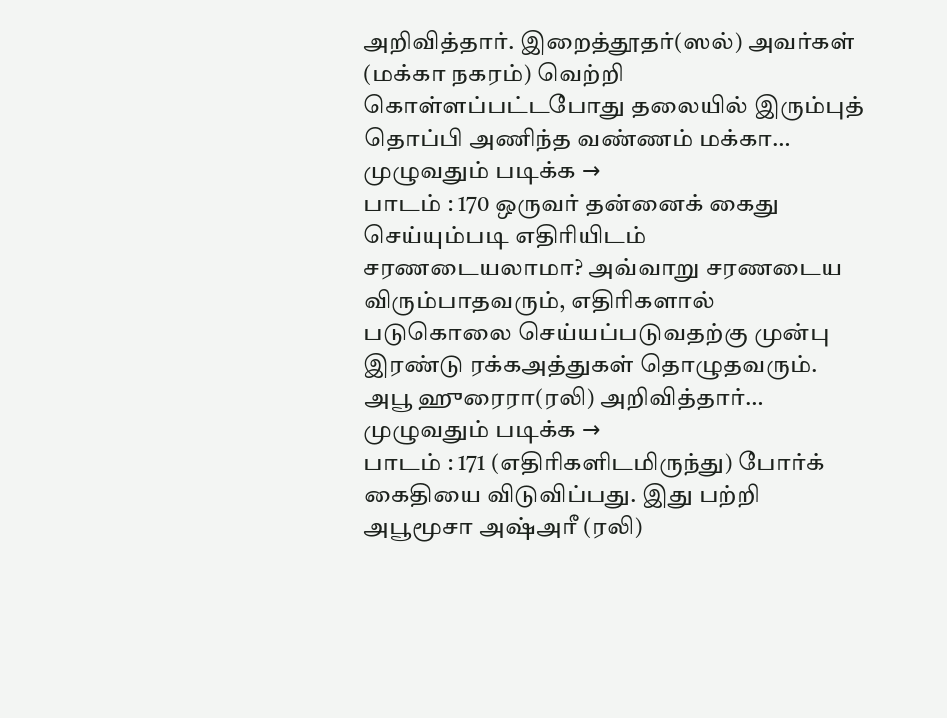அறிவித்தார். இறைத்தூதர்(ஸல்) அவர்கள் (மக்கா நகரம்) வெற்றி கொள்ளப்பட்டபோது தலையில் இரும்புத் தொப்பி அணிந்த வண்ணம் மக்கா…
முழுவதும் படிக்க →
பாடம் : 170 ஒருவர் தன்னைக் கைது செய்யும்படி எதிரியிடம் சரணடையலாமா? அவ்வாறு சரணடைய விரும்பாதவரும், எதிரிகளால் படுகொலை செய்யப்படுவதற்கு முன்பு இரண்டு ரக்கஅத்துகள் தொழுதவரும். அபூ ஹுரைரா(ரலி) அறிவித்தார்…
முழுவதும் படிக்க →
பாடம் : 171 (எதிரிகளிடமிருந்து) போர்க் கைதியை விடுவிப்பது. இது பற்றி அபூமூசா அஷ்அரீ (ரலி)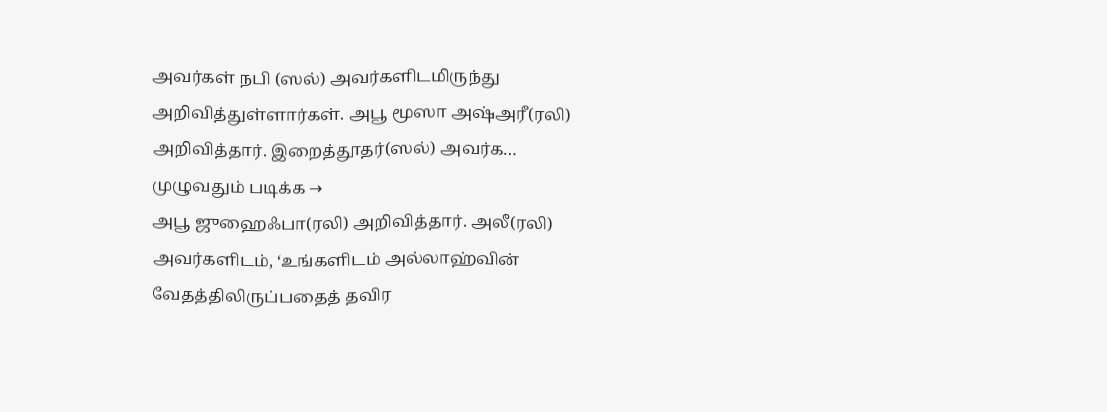அவர்கள் நபி (ஸல்) அவர்களிடமிருந்து அறிவித்துள்ளார்கள். அபூ மூஸா அஷ்அரீ(ரலி) அறிவித்தார். இறைத்தூதர்(ஸல்) அவர்க…
முழுவதும் படிக்க →
அபூ ஜுஹைஃபா(ரலி) அறிவித்தார். அலீ(ரலி) அவர்களிடம், ‘உங்களிடம் அல்லாஹ்வின் வேதத்திலிருப்பதைத் தவிர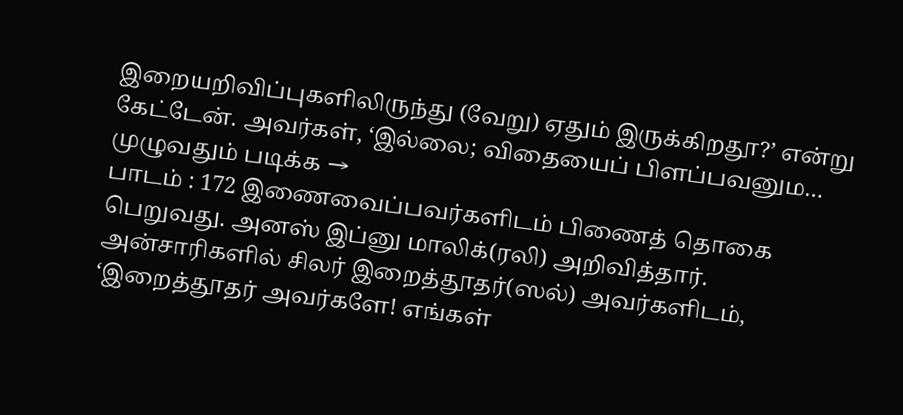இறையறிவிப்புகளிலிருந்து (வேறு) ஏதும் இருக்கிறதூ?’ என்று கேட்டேன். அவர்கள், ‘இல்லை; விதையைப் பிளப்பவனும…
முழுவதும் படிக்க →
பாடம் : 172 இணைவைப்பவர்களிடம் பிணைத் தொகை பெறுவது. அனஸ் இப்னு மாலிக்(ரலி) அறிவித்தார். அன்சாரிகளில் சிலர் இறைத்தூதர்(ஸல்) அவர்களிடம், ‘இறைத்தூதர் அவர்களே! எங்கள்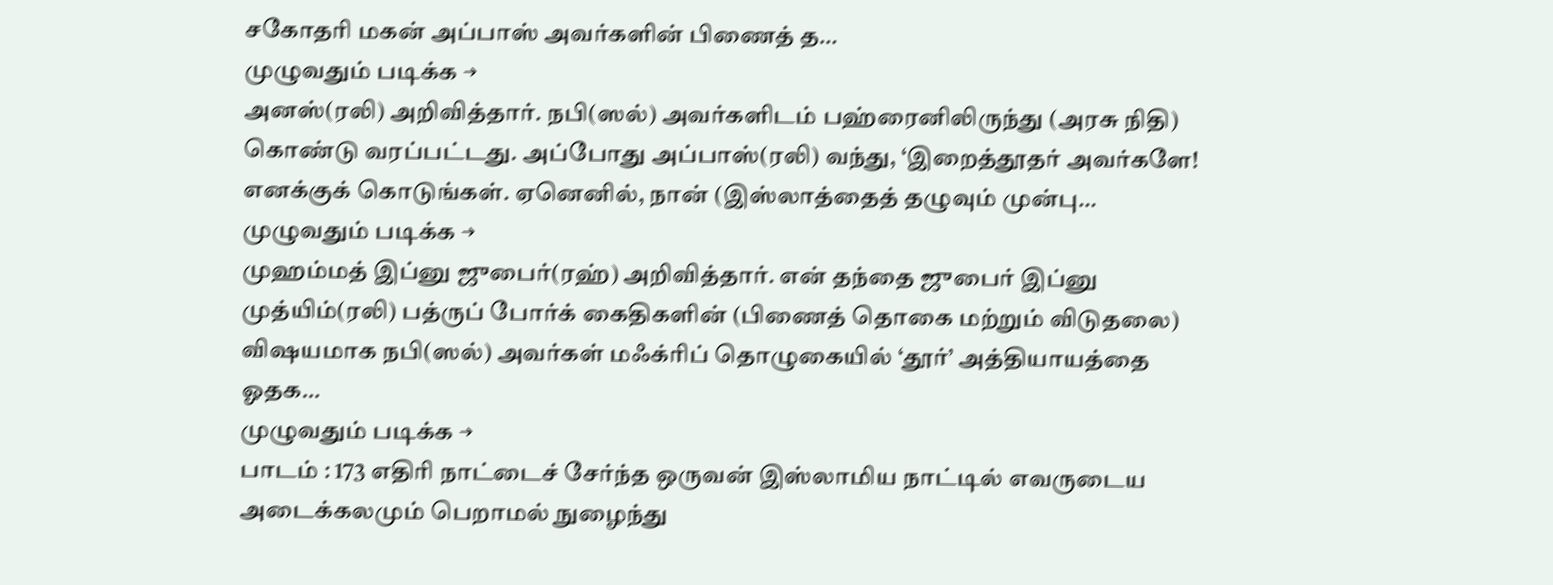சகோதரி மகன் அப்பாஸ் அவர்களின் பிணைத் த…
முழுவதும் படிக்க →
அனஸ்(ரலி) அறிவித்தார். நபி(ஸல்) அவர்களிடம் பஹ்ரைனிலிருந்து (அரசு நிதி) கொண்டு வரப்பட்டது. அப்போது அப்பாஸ்(ரலி) வந்து, ‘இறைத்தூதர் அவர்களே! எனக்குக் கொடுங்கள். ஏனெனில், நான் (இஸ்லாத்தைத் தழுவும் முன்பு…
முழுவதும் படிக்க →
முஹம்மத் இப்னு ஜுபைர்(ரஹ்) அறிவித்தார். என் தந்தை ஜுபைர் இப்னு முத்யிம்(ரலி) பத்ருப் போர்க் கைதிகளின் (பிணைத் தொகை மற்றும் விடுதலை) விஷயமாக நபி(ஸல்) அவர்கள் மஃக்ரிப் தொழுகையில் ‘தூர்’ அத்தியாயத்தை ஓதக…
முழுவதும் படிக்க →
பாடம் : 173 எதிரி நாட்டைச் சேர்ந்த ஒருவன் இஸ்லாமிய நாட்டில் எவருடைய அடைக்கலமும் பெறாமல் நுழைந்து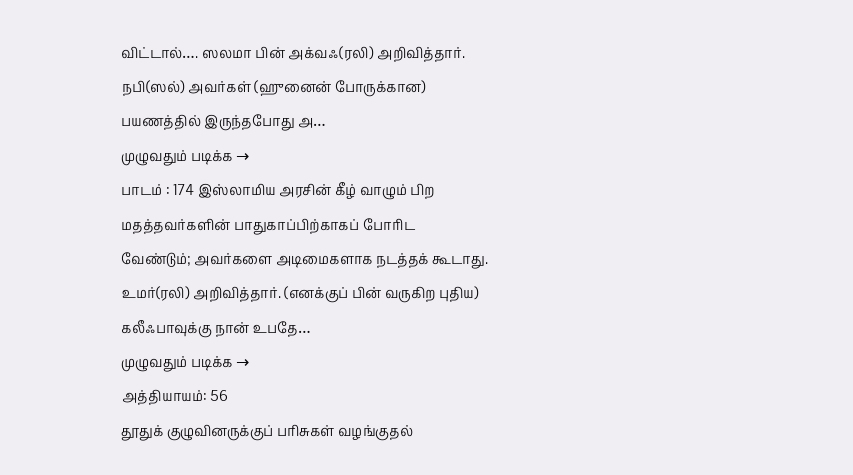விட்டால்…. ஸலமா பின் அக்வஃ(ரலி) அறிவித்தார். நபி(ஸல்) அவர்கள் (ஹுனைன் போருக்கான) பயணத்தில் இருந்தபோது அ…
முழுவதும் படிக்க →
பாடம் : 174 இஸ்லாமிய அரசின் கீழ் வாழும் பிற மதத்தவர்களின் பாதுகாப்பிற்காகப் போரிட வேண்டும்; அவர்களை அடிமைகளாக நடத்தக் கூடாது. உமர்(ரலி) அறிவித்தார். (எனக்குப் பின் வருகிற புதிய) கலீஃபாவுக்கு நான் உபதே…
முழுவதும் படிக்க →
அத்தியாயம்: 56
தூதுக் குழுவினருக்குப் பரிசுகள் வழங்குதல்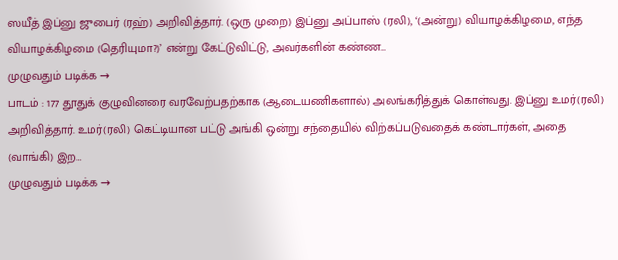ஸயீத் இப்னு ஜுபைர் (ரஹ்) அறிவித்தார். (ஒரு முறை) இப்னு அப்பாஸ் (ரலி), ‘(அன்று) வியாழக்கிழமை, எந்த வியாழக்கிழமை (தெரியுமா?)’ என்று கேட்டுவிட்டு, அவர்களின் கண்ண…
முழுவதும் படிக்க →
பாடம் : 177 தூதுக் குழுவினரை வரவேற்பதற்காக (ஆடையணிகளால்) அலங்கரித்துக் கொள்வது. இப்னு உமர்(ரலி) அறிவித்தார். உமர்(ரலி) கெட்டியான பட்டு அங்கி ஒன்று சந்தையில் விற்கப்படுவதைக் கண்டார்கள், அதை (வாங்கி) இற…
முழுவதும் படிக்க →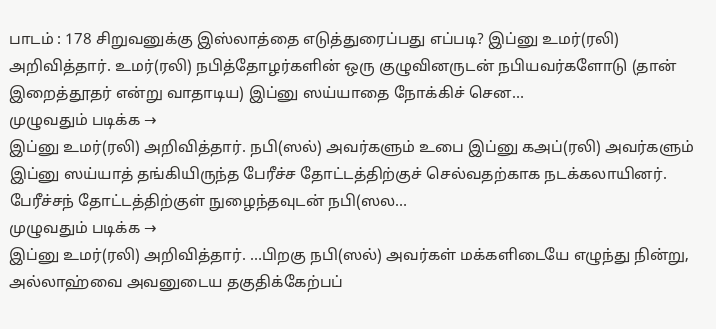பாடம் : 178 சிறுவனுக்கு இஸ்லாத்தை எடுத்துரைப்பது எப்படி? இப்னு உமர்(ரலி) அறிவித்தார். உமர்(ரலி) நபித்தோழர்களின் ஒரு குழுவினருடன் நபியவர்களோடு (தான் இறைத்தூதர் என்று வாதாடிய) இப்னு ஸய்யாதை நோக்கிச் சென…
முழுவதும் படிக்க →
இப்னு உமர்(ரலி) அறிவித்தார். நபி(ஸல்) அவர்களும் உபை இப்னு கஅப்(ரலி) அவர்களும் இப்னு ஸய்யாத் தங்கியிருந்த பேரீச்ச தோட்டத்திற்குச் செல்வதற்காக நடக்கலாயினர். பேரீச்சந் தோட்டத்திற்குள் நுழைந்தவுடன் நபி(ஸல…
முழுவதும் படிக்க →
இப்னு உமர்(ரலி) அறிவித்தார். …பிறகு நபி(ஸல்) அவர்கள் மக்களிடையே எழுந்து நின்று, அல்லாஹ்வை அவனுடைய தகுதிக்கேற்பப்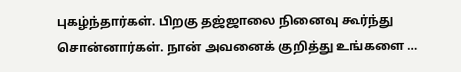புகழ்ந்தார்கள். பிறகு தஜ்ஜாலை நினைவு கூர்ந்து சொன்னார்கள். நான் அவனைக் குறித்து உங்களை …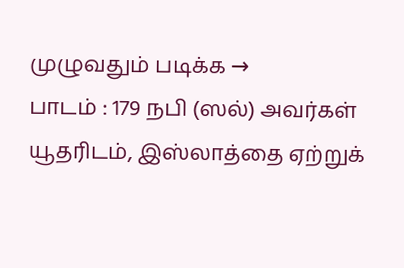முழுவதும் படிக்க →
பாடம் : 179 நபி (ஸல்) அவர்கள் யூதரிடம், இஸ்லாத்தை ஏற்றுக்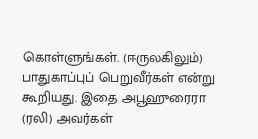கொள்ளுங்கள். (ஈருலகிலும்) பாதுகாப்புப் பெறுவீர்கள் என்று கூறியது. இதை அபூஹுரைரா (ரலி) அவர்கள்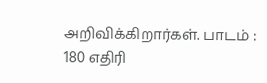அறிவிக்கிறார்கள். பாடம் : 180 எதிரி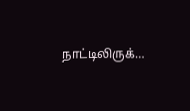நாட்டிலிருக்…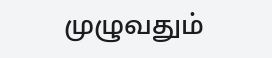முழுவதும்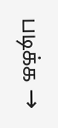படிக்க →